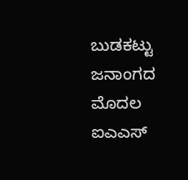ಬುಡಕಟ್ಟು ಜನಾಂಗದ ಮೊದಲ ಐಎಎಸ್‌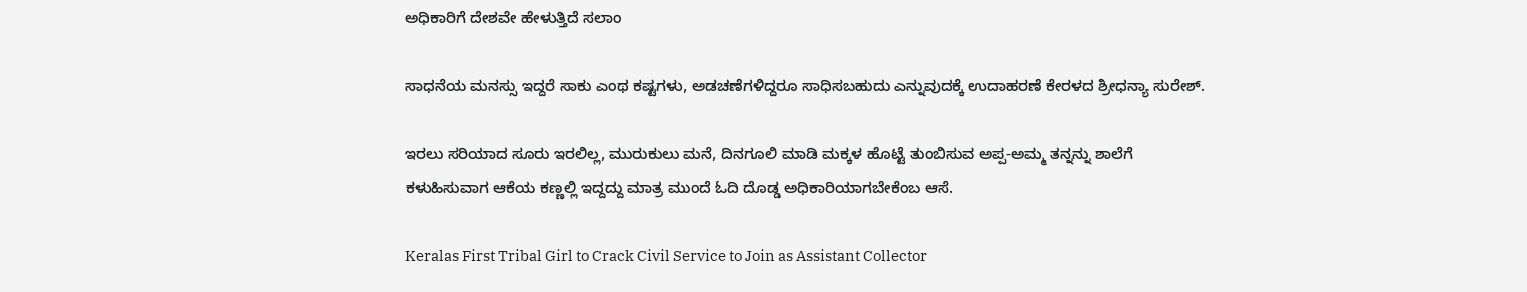ಅಧಿಕಾರಿಗೆ ದೇಶವೇ ಹೇಳುತ್ತಿದೆ ಸಲಾಂ

ಸಾಧನೆಯ ಮನಸ್ಸು ಇದ್ದರೆ ಸಾಕು ಎಂಥ ಕಷ್ಟಗಳು, ಅಡಚಣೆಗಳಿದ್ದರೂ ಸಾಧಿಸಬಹುದು ಎನ್ನುವುದಕ್ಕೆ ಉದಾಹರಣೆ ಕೇರಳದ ಶ್ರೀಧನ್ಯಾ ಸುರೇಶ್‌.

ಇರಲು ಸರಿಯಾದ ಸೂರು ಇರಲಿಲ್ಲ, ಮುರುಕುಲು ಮನೆ, ದಿನಗೂಲಿ ಮಾಡಿ ಮಕ್ಕಳ ಹೊಟ್ಟೆ ತುಂಬಿಸುವ ಅಪ್ಪ-ಅಮ್ಮ ತನ್ನನ್ನು ಶಾಲೆಗೆ ಕಳುಹಿಸುವಾಗ ಆಕೆಯ ಕಣ್ಣಲ್ಲಿ ಇದ್ದದ್ದು ಮಾತ್ರ ಮುಂದೆ ಓದಿ ದೊಡ್ಡ ಅಧಿಕಾರಿಯಾಗಬೇಕೆಂಬ ಆಸೆ.

Keralas First Tribal Girl to Crack Civil Service to Join as Assistant Collector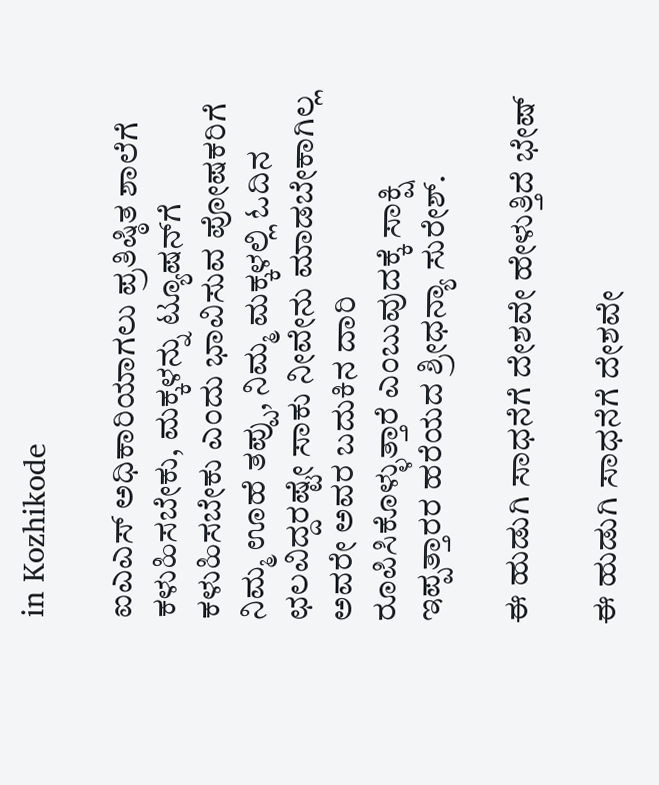in Kozhikode

ಐಎಎಸ್‌ ಅಧಿಕಾರಿಯಾಗಲು ಪ್ರತಿಷ್ಠಿತ ಶಾಲೆಗೆ ಕಳುಹಿಸಬೇಕು, ಮಕ್ಕಳನ್ನು ಟ್ಯೂಷನ್‌ಗೆ ಕಳುಹಿಸಬೇಕು ಎಂದು ಭಾವಿಸುವ ಪೋಷಕರಿಗೆ ನಿಮ್ಮ ಊಹೆ ತಪ್ಪು, ನಿಮ್ಮ ಮಕ್ಕಳಲ್ಲಿ ಓದಿನ ಛಲವಿದ್ದರಷ್ಟೇ ಸಾಕು ನೀವೇನು ಮಾಡಬೇಕಾಗಿಲ್ಲ ಅವರೇ ಅವರ ಬದುಕಿನ ದಾರಿ ರೂಪಿಸಿಕೊಳ್ಳುತ್ತಾರೆ ಎಂಬುವುದಕ್ಕೆ ಸಾಕ್ಷಿ ಇಪ್ಪತ್ತಾರರ ಹರೆಯದ ಶ್ರೀಧನ್ಯಾ ಸುರೇಶ್‌.

ಈ ಹುಡುಗಿ ಸಾಧನೆಗೆ ದೇಶವೇ ಹೇಳುತ್ತಿದೆ ಭೇಷ್‌

ಈ ಹುಡುಗಿ ಸಾಧನೆಗೆ ದೇಶವೇ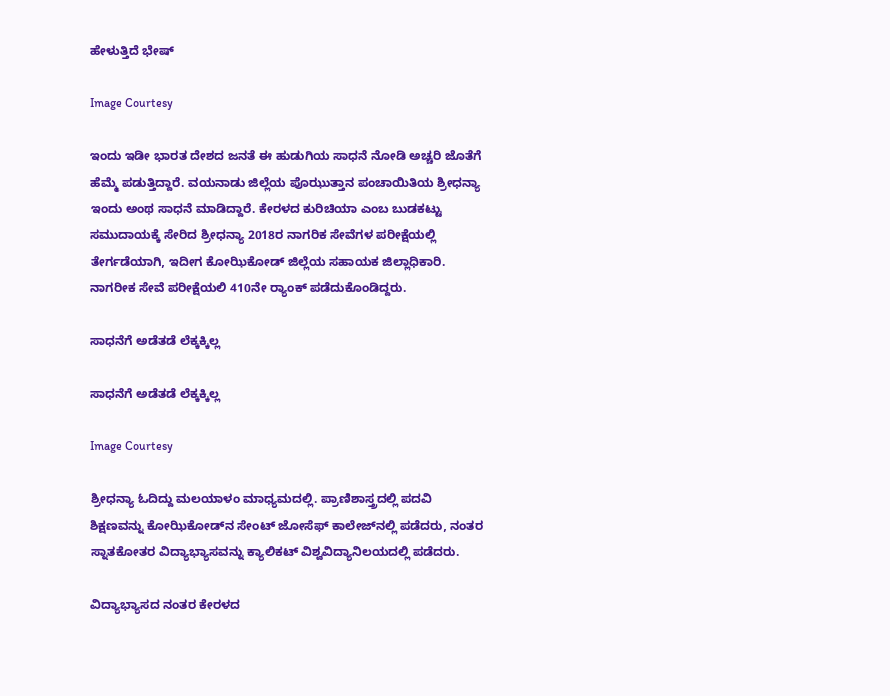ಹೇಳುತ್ತಿದೆ ಭೇಷ್‌

Image Courtesy

ಇಂದು ಇಡೀ ಭಾರತ ದೇಶದ ಜನತೆ ಈ ಹುಡುಗಿಯ ಸಾಧನೆ ನೋಡಿ ಅಚ್ಚರಿ ಜೊತೆಗೆ ಹೆಮ್ಮೆ ಪಡುತ್ತಿದ್ದಾರೆ. ವಯನಾಡು ಜಿಲ್ಲೆಯ ಪೊಝುತ್ತಾನ ಪಂಚಾಯಿತಿಯ ಶ್ರೀಧನ್ಯಾ ಇಂದು ಅಂಥ ಸಾಧನೆ ಮಾಡಿದ್ದಾರೆ. ಕೇರಳದ ಕುರಿಚಿಯಾ ಎಂಬ ಬುಡಕಟ್ಟು ಸಮುದಾಯಕ್ಕೆ ಸೇರಿದ ಶ್ರೀಧನ್ಯಾ 2018ರ ನಾಗರಿಕ ಸೇವೆಗಳ ಪರೀಕ್ಷೆಯಲ್ಲಿ ತೇರ್ಗಡೆಯಾಗಿ, ಇದೀಗ ಕೋಝಿಕೋಡ್ ಜಿಲ್ಲೆಯ ಸಹಾಯಕ ಜಿಲ್ಲಾಧಿಕಾರಿ. ನಾಗರೀಕ ಸೇವೆ ಪರೀಕ್ಷೆಯಲಿ 410ನೇ ರ್‍ಯಾಂಕ್ ಪಡೆದುಕೊಂಡಿದ್ದರು.

ಸಾಧನೆಗೆ ಅಡೆತಡೆ ಲೆಕ್ಕಕ್ಕಿಲ್ಲ

ಸಾಧನೆಗೆ ಅಡೆತಡೆ ಲೆಕ್ಕಕ್ಕಿಲ್ಲ

Image Courtesy

ಶ್ರೀಧನ್ಯಾ ಓದಿದ್ದು ಮಲಯಾಳಂ ಮಾಧ್ಯಮದಲ್ಲಿ. ಪ್ರಾಣಿಶಾಸ್ತ್ರದಲ್ಲಿ ಪದವಿ ಶಿಕ್ಷಣವನ್ನು ಕೋಝಿಕೋಡ್‌ನ ಸೇಂಟ್‌ ಜೋಸೆಫ್‌ ಕಾಲೇಜ್‌ನಲ್ಲಿ ಪಡೆದರು, ನಂತರ ಸ್ನಾತಕೋತರ ವಿದ್ಯಾಭ್ಯಾಸವನ್ನು ಕ್ಯಾಲಿಕಟ್ ವಿಶ್ವವಿದ್ಯಾನಿಲಯದಲ್ಲಿ ಪಡೆದರು.

ವಿದ್ಯಾಭ್ಯಾಸದ ನಂತರ ಕೇರಳದ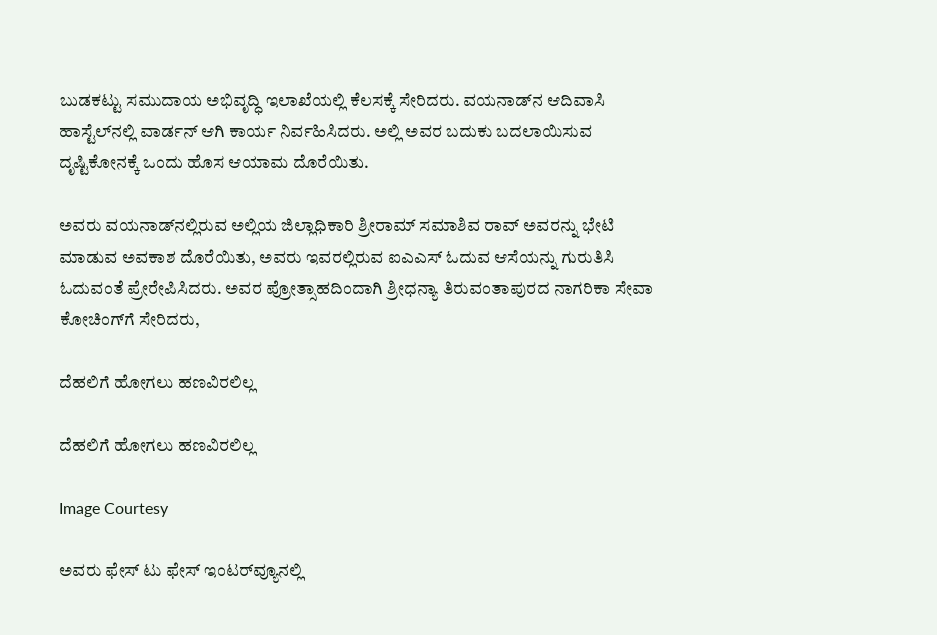ಬುಡಕಟ್ಟು ಸಮುದಾಯ ಅಭಿವೃದ್ಧಿ ಇಲಾಖೆಯಲ್ಲಿ ಕೆಲಸಕ್ಕೆ ಸೇರಿದರು. ವಯನಾಡ್‌ನ ಆದಿವಾಸಿ ಹಾಸ್ಟೆಲ್‌ನಲ್ಲಿ ವಾರ್ಡನ್‌ ಆಗಿ ಕಾರ್ಯ ನಿರ್ವಹಿಸಿದರು. ಅಲ್ಲಿ ಅವರ ಬದುಕು ಬದಲಾಯಿಸುವ ದೃಷ್ಟಿಕೋನಕ್ಕೆ ಒಂದು ಹೊಸ ಆಯಾಮ ದೊರೆಯಿತು.

ಅವರು ವಯನಾಡ್‌ನಲ್ಲಿರುವ ಅಲ್ಲಿಯ ಜಿಲ್ಲಾಧಿಕಾರಿ ಶ್ರೀರಾಮ್‌ ಸಮಾಶಿವ ರಾವ್ ಅವರನ್ನು ಭೇಟಿ ಮಾಡುವ ಅವಕಾಶ ದೊರೆಯಿತು, ಅವರು ಇವರಲ್ಲಿರುವ ಐಎಎಸ್‌ ಓದುವ ಆಸೆಯನ್ನು ಗುರುತಿಸಿ ಓದುವಂತೆ ಪ್ರೇರೇಪಿಸಿದರು. ಅವರ ಪ್ರೋತ್ಸಾಹದಿಂದಾಗಿ ಶ್ರೀಧನ್ಯಾ ತಿರುವಂತಾಪುರದ ನಾಗರಿಕಾ ಸೇವಾ ಕೋಚಿಂಗ್‌ಗೆ ಸೇರಿದರು,

ದೆಹಲಿಗೆ ಹೋಗಲು ಹಣವಿರಲಿಲ್ಲ

ದೆಹಲಿಗೆ ಹೋಗಲು ಹಣವಿರಲಿಲ್ಲ

Image Courtesy

ಅವರು ಫೇಸ್ ಟು ಫೇಸ್‌ ಇಂಟರ್‌ವ್ಯೂನಲ್ಲಿ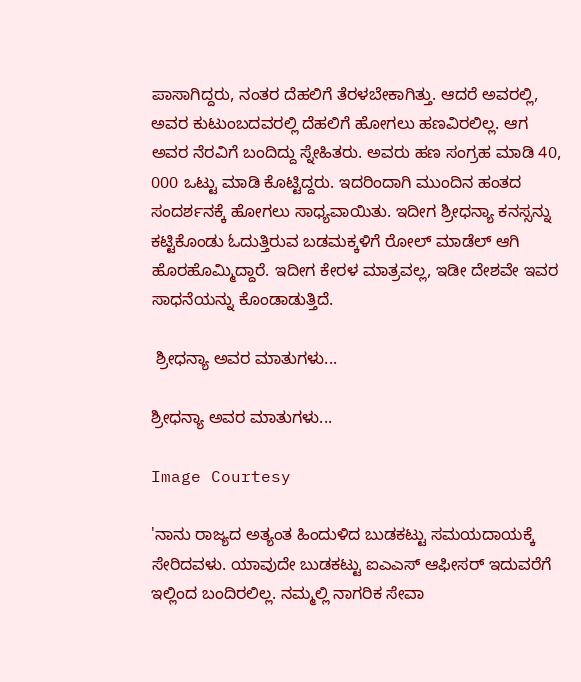ಪಾಸಾಗಿದ್ದರು, ನಂತರ ದೆಹಲಿಗೆ ತೆರಳಬೇಕಾಗಿತ್ತು. ಆದರೆ ಅವರಲ್ಲಿ, ಅವರ ಕುಟುಂಬದವರಲ್ಲಿ ದೆಹಲಿಗೆ ಹೋಗಲು ಹಣವಿರಲಿಲ್ಲ. ಆಗ ಅವರ ನೆರವಿಗೆ ಬಂದಿದ್ದು ಸ್ನೇಹಿತರು. ಅವರು ಹಣ ಸಂಗ್ರಹ ಮಾಡಿ 40, 000 ಒಟ್ಟು ಮಾಡಿ ಕೊಟ್ಟಿದ್ದರು. ಇದರಿಂದಾಗಿ ಮುಂದಿನ ಹಂತದ ಸಂದರ್ಶನಕ್ಕೆ ಹೋಗಲು ಸಾಧ್ಯವಾಯಿತು. ಇದೀಗ ಶ್ರೀಧನ್ಯಾ ಕನಸ್ಸನ್ನು ಕಟ್ಟಿಕೊಂಡು ಓದುತ್ತಿರುವ ಬಡಮಕ್ಕಳಿಗೆ ರೋಲ್‌ ಮಾಡೆಲ್‌ ಆಗಿ ಹೊರಹೊಮ್ಮಿದ್ದಾರೆ. ಇದೀಗ ಕೇರಳ ಮಾತ್ರವಲ್ಲ, ಇಡೀ ದೇಶವೇ ಇವರ ಸಾಧನೆಯನ್ನು ಕೊಂಡಾಡುತ್ತಿದೆ.

 ಶ್ರೀಧನ್ಯಾ ಅವರ ಮಾತುಗಳು...

ಶ್ರೀಧನ್ಯಾ ಅವರ ಮಾತುಗಳು...

Image Courtesy

'ನಾನು ರಾಜ್ಯದ ಅತ್ಯಂತ ಹಿಂದುಳಿದ ಬುಡಕಟ್ಟು ಸಮಯದಾಯಕ್ಕೆ ಸೇರಿದವಳು. ಯಾವುದೇ ಬುಡಕಟ್ಟು ಐಎಎಸ್‌ ಆಫೀಸರ್‌ ಇದುವರೆಗೆ ಇಲ್ಲಿಂದ ಬಂದಿರಲಿಲ್ಲ. ನಮ್ಮಲ್ಲಿ ನಾಗರಿಕ ಸೇವಾ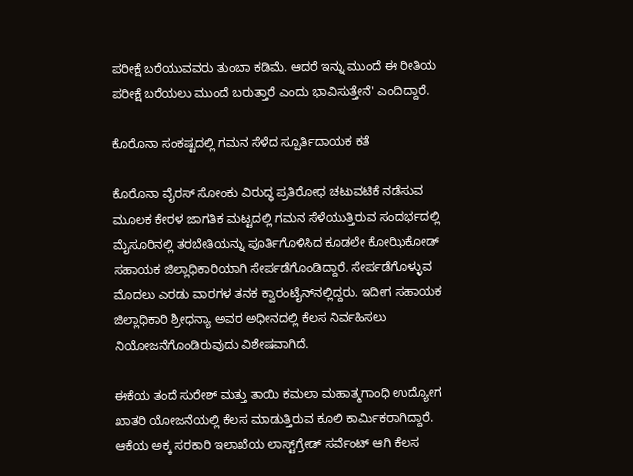ಪರೀಕ್ಷೆ ಬರೆಯುವವರು ತುಂಬಾ ಕಡಿಮೆ. ಆದರೆ ಇನ್ನು ಮುಂದೆ ಈ ರೀತಿಯ ಪರೀಕ್ಷೆ ಬರೆಯಲು ಮುಂದೆ ಬರುತ್ತಾರೆ ಎಂದು ಭಾವಿಸುತ್ತೇನೆ' ಎಂದಿದ್ದಾರೆ.

ಕೊರೊನಾ ಸಂಕಷ್ಟದಲ್ಲಿ ಗಮನ ಸೆಳೆದ ಸ್ಪೂರ್ತಿದಾಯಕ ಕತೆ

ಕೊರೊನಾ ವೈರಸ್ ಸೋಂಕು ವಿರುದ್ಧ ಪ್ರತಿರೋಧ ಚಟುವಟಿಕೆ ನಡೆಸುವ ಮೂಲಕ ಕೇರಳ ಜಾಗತಿಕ ಮಟ್ಟದಲ್ಲಿ ಗಮನ ಸೆಳೆಯುತ್ತಿರುವ ಸಂದರ್ಭದಲ್ಲಿ ಮೈಸೂರಿನಲ್ಲಿ ತರಬೇತಿಯನ್ನು ಪೂರ್ತಿಗೊಳಿಸಿದ ಕೂಡಲೇ ಕೋಝಿಕೋಡ್ ಸಹಾಯಕ ಜಿಲ್ಲಾಧಿಕಾರಿಯಾಗಿ ಸೇರ್ಪಡೆಗೊಂಡಿದ್ದಾರೆ. ಸೇರ್ಪಡೆಗೊಳ್ಳುವ ಮೊದಲು ಎರಡು ವಾರಗಳ ತನಕ ಕ್ವಾರಂಟೈನ್‌ನಲ್ಲಿದ್ದರು. ಇದೀಗ ಸಹಾಯಕ ಜಿಲ್ಲಾಧಿಕಾರಿ ಶ್ರೀಧನ್ಯಾ ಅವರ ಅಧೀನದಲ್ಲಿ ಕೆಲಸ ನಿರ್ವಹಿಸಲು ನಿಯೋಜನೆಗೊಂಡಿರುವುದು ವಿಶೇಷವಾಗಿದೆ.

ಈಕೆಯ ತಂದೆ ಸುರೇಶ್ ಮತ್ತು ತಾಯಿ ಕಮಲಾ ಮಹಾತ್ಮಗಾಂಧಿ ಉದ್ಯೋಗ ಖಾತರಿ ಯೋಜನೆಯಲ್ಲಿ ಕೆಲಸ ಮಾಡುತ್ತಿರುವ ಕೂಲಿ ಕಾರ್ಮಿಕರಾಗಿದ್ದಾರೆ. ಆಕೆಯ ಅಕ್ಕ ಸರಕಾರಿ ಇಲಾಖೆಯ ಲಾಸ್ಟ್‌ಗ್ರೇಡ್ ಸರ್ವೆಂಟ್ ಆಗಿ ಕೆಲಸ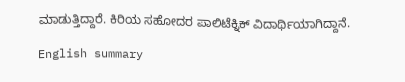ಮಾಡುತ್ತಿದ್ದಾರೆ. ಕಿರಿಯ ಸಹೋದರ ಪಾಲಿಟೆಕ್ನಿಕ್ ವಿದಾರ್ಥಿಯಾಗಿದ್ದಾನೆ.

English summary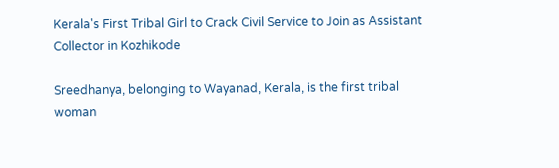Kerala's First Tribal Girl to Crack Civil Service to Join as Assistant Collector in Kozhikode

Sreedhanya, belonging to Wayanad, Kerala, is the first tribal woman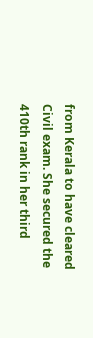from Kerala to have cleared Civil exam. She secured the 410th rank in her third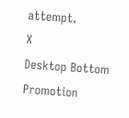attempt.
X
Desktop Bottom Promotion